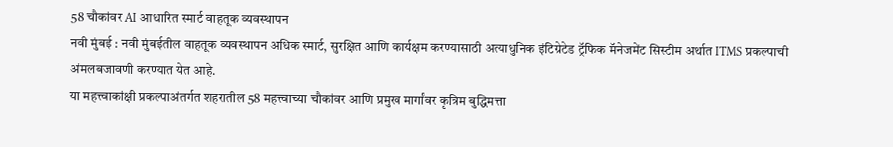58 चौकांवर AI आधारित स्मार्ट वाहतूक व्यवस्थापन
नवी मुंबई : नवी मुंबईतील वाहतूक व्यवस्थापन अधिक स्मार्ट, सुरक्षित आणि कार्यक्षम करण्यासाठी अत्याधुनिक इंटिग्रेटेड ट्रॅफिक मॅनेजमेंट सिस्टीम अर्थात ITMS प्रकल्पाची अंमलबजावणी करण्यात येत आहे.
या महत्त्वाकांक्षी प्रकल्पाअंतर्गत शहरातील 58 महत्त्वाच्या चौकांवर आणि प्रमुख मार्गांवर कृत्रिम बुद्धिमत्ता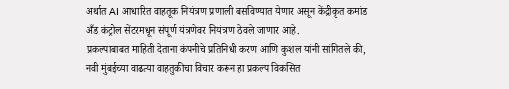अर्थात AI आधारित वाहतूक नियंत्रण प्रणाली बसविण्यात येणार असून केंद्रीकृत कमांड अँड कंट्रोल सेंटरमधून संपूर्ण यंत्रणेवर नियंत्रण ठेवले जाणार आहे.
प्रकल्पाबाबत माहिती देताना कंपनीचे प्रतिनिधी करण आणि कुशल यांनी सांगितले की, नवी मुंबईच्या वाढत्या वाहतुकीचा विचार करून हा प्रकल्प विकसित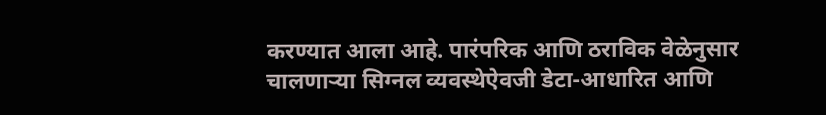करण्यात आला आहे. पारंपरिक आणि ठराविक वेळेनुसार चालणाऱ्या सिग्नल व्यवस्थेऐवजी डेटा-आधारित आणि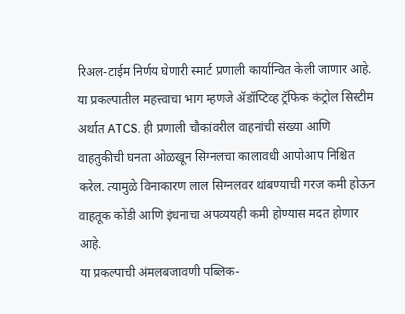रिअल-टाईम निर्णय घेणारी स्मार्ट प्रणाली कार्यान्वित केली जाणार आहे.
या प्रकल्पातील महत्त्वाचा भाग म्हणजे ॲडॉप्टिव्ह ट्रॅफिक कंट्रोल सिस्टीम अर्थात ATCS. ही प्रणाली चौकांवरील वाहनांची संख्या आणि वाहतुकीची घनता ओळखून सिग्नलचा कालावधी आपोआप निश्चित करेल. त्यामुळे विनाकारण लाल सिग्नलवर थांबण्याची गरज कमी होऊन वाहतूक कोंडी आणि इंधनाचा अपव्ययही कमी होण्यास मदत होणार आहे.
या प्रकल्पाची अंमलबजावणी पब्लिक-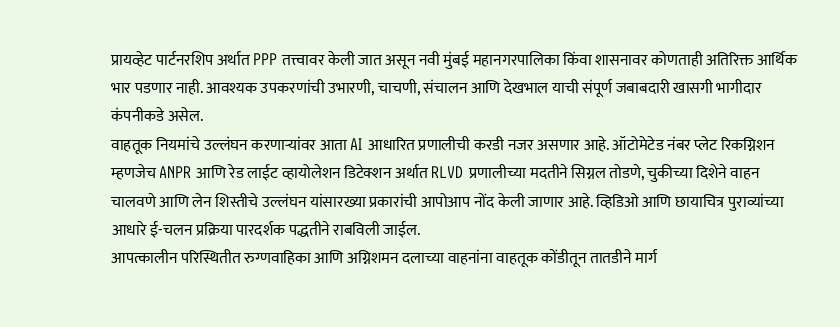प्रायव्हेट पार्टनरशिप अर्थात PPP तत्त्वावर केली जात असून नवी मुंबई महानगरपालिका किंवा शासनावर कोणताही अतिरिक्त आर्थिक भार पडणार नाही. आवश्यक उपकरणांची उभारणी, चाचणी, संचालन आणि देखभाल याची संपूर्ण जबाबदारी खासगी भागीदार कंपनीकडे असेल.
वाहतूक नियमांचे उल्लंघन करणाऱ्यांवर आता AI आधारित प्रणालीची करडी नजर असणार आहे. ऑटोमेटेड नंबर प्लेट रिकग्निशन म्हणजेच ANPR आणि रेड लाईट व्हायोलेशन डिटेक्शन अर्थात RLVD प्रणालीच्या मदतीने सिग्नल तोडणे, चुकीच्या दिशेने वाहन चालवणे आणि लेन शिस्तीचे उल्लंघन यांसारख्या प्रकारांची आपोआप नोंद केली जाणार आहे. व्हिडिओ आणि छायाचित्र पुराव्यांच्या आधारे ई-चलन प्रक्रिया पारदर्शक पद्धतीने राबविली जाईल.
आपत्कालीन परिस्थितीत रुग्णवाहिका आणि अग्निशमन दलाच्या वाहनांना वाहतूक कोंडीतून तातडीने मार्ग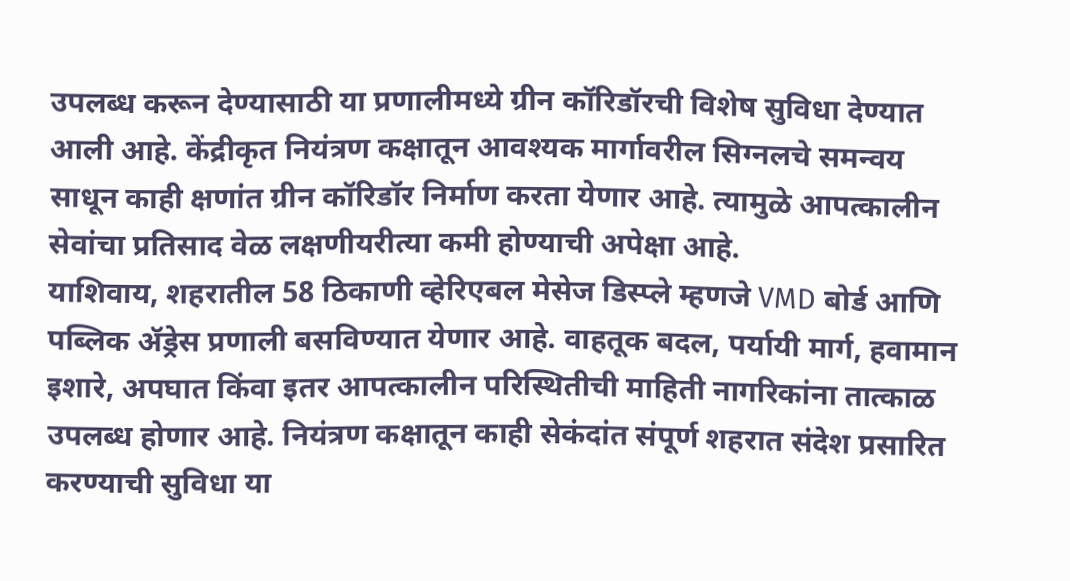उपलब्ध करून देण्यासाठी या प्रणालीमध्ये ग्रीन कॉरिडॉरची विशेष सुविधा देण्यात आली आहे. केंद्रीकृत नियंत्रण कक्षातून आवश्यक मार्गावरील सिग्नलचे समन्वय साधून काही क्षणांत ग्रीन कॉरिडॉर निर्माण करता येणार आहे. त्यामुळे आपत्कालीन सेवांचा प्रतिसाद वेळ लक्षणीयरीत्या कमी होण्याची अपेक्षा आहे.
याशिवाय, शहरातील 58 ठिकाणी व्हेरिएबल मेसेज डिस्प्ले म्हणजे VMD बोर्ड आणि पब्लिक ॲड्रेस प्रणाली बसविण्यात येणार आहे. वाहतूक बदल, पर्यायी मार्ग, हवामान इशारे, अपघात किंवा इतर आपत्कालीन परिस्थितीची माहिती नागरिकांना तात्काळ उपलब्ध होणार आहे. नियंत्रण कक्षातून काही सेकंदांत संपूर्ण शहरात संदेश प्रसारित करण्याची सुविधा या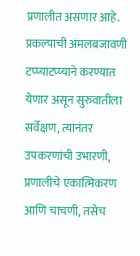प्रणालीत असणार आहे.
प्रकल्पाची अंमलबजावणी टप्प्याटप्प्याने करण्यात येणार असून सुरुवातीला सर्वेक्षण, त्यानंतर उपकरणांची उभारणी, प्रणालीचे एकात्मिकरण आणि चाचणी, तसेच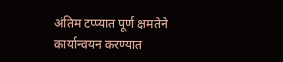अंतिम टप्प्यात पूर्ण क्षमतेने कार्यान्वयन करण्यात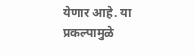येणार आहे. या प्रकल्पामुळे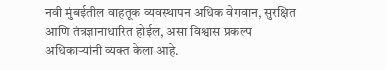नवी मुंबईतील वाहतूक व्यवस्थापन अधिक वेगवान, सुरक्षित आणि तंत्रज्ञानाधारित होईल, असा विश्वास प्रकल्प अधिकाऱ्यांनी व्यक्त केला आहे.